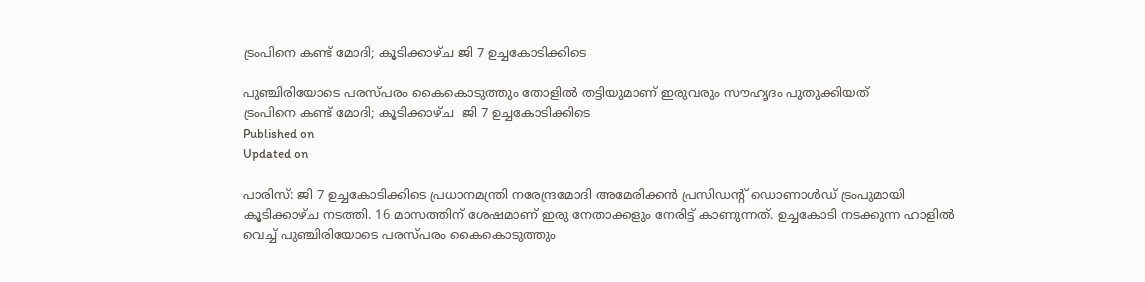ട്രംപിനെ കണ്ട് മോദി; കൂടിക്കാഴ്ച ജി 7 ഉച്ചകോടിക്കിടെ

പുഞ്ചിരിയോടെ പരസ്പരം കൈകൊടുത്തും തോളില്‍ തട്ടിയുമാണ് ഇരുവരും സൗഹൃദം പുതുക്കിയത്
ട്രംപിനെ കണ്ട് മോദി; കൂടിക്കാഴ്ച  ജി 7 ഉച്ചകോടിക്കിടെ
Published on
Updated on

പാരിസ്: ജി 7 ഉച്ചകോടിക്കിടെ പ്രധാനമന്ത്രി നരേന്ദ്രമോദി അമേരിക്കൻ പ്രസിഡന്റ് ഡൊണാൾഡ് ട്രംപുമായി കൂടിക്കാഴ്ച നടത്തി. 16 മാസത്തിന് ശേഷമാണ് ഇരു നേതാക്കളും നേരിട്ട് കാണുന്നത്. ഉച്ചകോടി നടക്കുന്ന ഹാളില്‍ വെച്ച് പുഞ്ചിരിയോടെ പരസ്പരം കൈകൊടുത്തും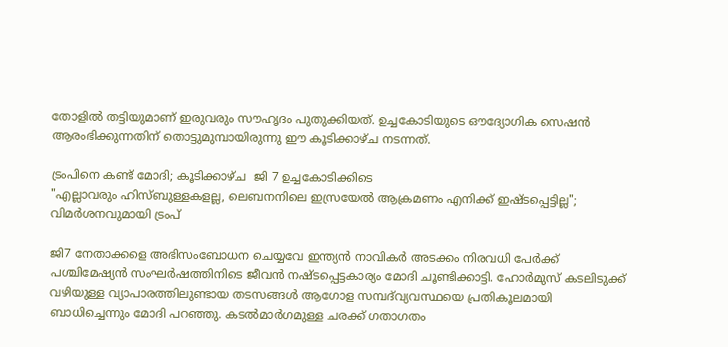തോളില്‍ തട്ടിയുമാണ് ഇരുവരും സൗഹൃദം പുതുക്കിയത്. ഉച്ചകോടിയുടെ ഔദ്യോഗിക സെഷന്‍ ആരംഭിക്കുന്നതിന് തൊട്ടുമുമ്പായിരുന്നു ഈ കൂടിക്കാഴ്ച നടന്നത്.

ട്രംപിനെ കണ്ട് മോദി; കൂടിക്കാഴ്ച  ജി 7 ഉച്ചകോടിക്കിടെ
"എല്ലാവരും ഹിസ്ബുള്ളകളല്ല, ലെബനനിലെ ഇസ്രയേല്‍ ആക്രമണം എനിക്ക് ഇഷ്ടപ്പെട്ടില്ല"; വിമര്‍ശനവുമായി ട്രംപ്

ജി7 നേതാക്കളെ അഭിസംബോധന ചെയ്യവേ ഇന്ത്യൻ നാവികർ അടക്കം നിരവധി പേർക്ക് പശ്ചിമേഷ്യൻ സംഘർഷത്തിനിടെ ജീവൻ നഷ്ടപ്പെട്ടകാര്യം മോദി ചൂണ്ടിക്കാട്ടി. ഹോർമുസ് കടലിടുക്ക് വഴിയുള്ള വ്യാപാരത്തിലുണ്ടായ തടസങ്ങൾ ആഗോള സമ്പദ്‌വ്യവസ്ഥയെ പ്രതികൂലമായി ബാധിച്ചെന്നും മോദി പറഞ്ഞു. കടൽമാർഗമുള്ള ചരക്ക് ഗതാഗതം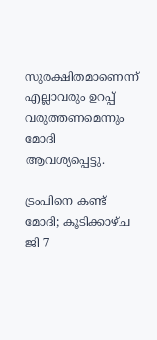സുരക്ഷിതമാണെന്ന് എല്ലാവരും ഉറപ്പ് വരുത്തണമെന്നും മോദി ആവശ്യപ്പെട്ടു.

ട്രംപിനെ കണ്ട് മോദി; കൂടിക്കാഴ്ച  ജി 7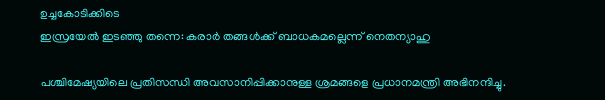ഉച്ചകോടിക്കിടെ
ഇസ്രയേൽ ഇടഞ്ഞു തന്നെ: കരാർ തങ്ങൾക്ക് ബാധകമല്ലെന്ന് നെതന്യാഹു

പശ്ചിമേഷ്യയിലെ പ്രതിസന്ധി അവസാനിപ്പിക്കാനുള്ള ശ്രമങ്ങളെ പ്രധാനമന്ത്രി അഭിനന്ദിച്ചു.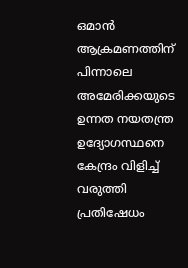ഒമാൻ ആക്രമണത്തിന് പിന്നാലെ അമേരിക്കയുടെ ഉന്നത നയതന്ത്ര ഉദ്യോഗസ്ഥനെ കേന്ദ്രം വിളിച്ച് വരുത്തി പ്രതിഷേധം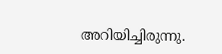അറിയിച്ചിരുന്നു.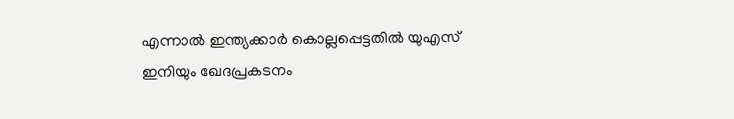എന്നാൽ ഇന്ത്യക്കാർ കൊല്ലപ്പെട്ടതിൽ യുഎസ് ഇനിയും ഖേദപ്രകടനം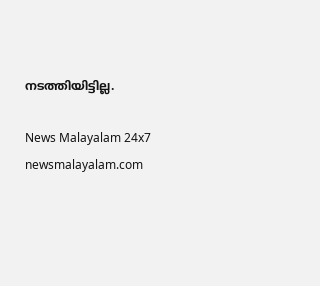നടത്തിയിട്ടില്ല.

News Malayalam 24x7
newsmalayalam.com